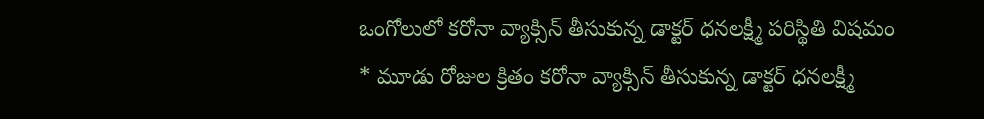ఒంగోలులో కరోనా వ్యాక్సిన్ తీసుకున్న డాక్టర్ ధనలక్ష్మీ పరిస్థితి విషమం
* మూడు రోజుల క్రితం కరోనా వ్యాక్సిన్ తీసుకున్న డాక్టర్ ధనలక్ష్మీ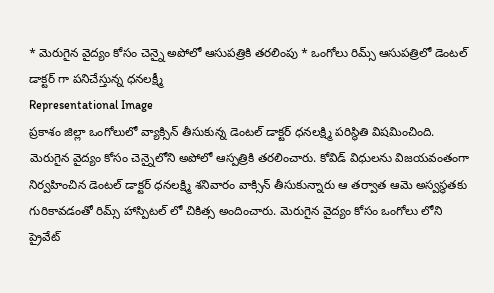* మెరుగైన వైద్యం కోసం చెన్నై అపోలో ఆసుపత్రికి తరలింపు * ఒంగోలు రిమ్స్ ఆసుపత్రిలో డెంటల్ డాక్టర్ గా పనిచేస్తున్న ధనలక్ష్మీ
Representational Image
ప్రకాశం జిల్లా ఒంగోలులో వ్యాక్సిన్ తీసుకున్న డెంటల్ డాక్టర్ ధనలక్ష్మి పరిస్థితి విషమించింది. మెరుగైన వైద్యం కోసం చెన్నైలోని అపోలో ఆస్పత్రికి తరలించారు. కోవిడ్ విధులను విజయవంతంగా నిర్వహించిన డెంటల్ డాక్టర్ ధనలక్ష్మి శనివారం వాక్సిన్ తీసుకున్నారు ఆ తర్వాత ఆమె అస్వస్థతకు గురికావడంతో రిమ్స్ హాస్పిటల్ లో చికిత్స అందించారు. మెరుగైన వైద్యం కోసం ఒంగోలు లోని ప్రైవేట్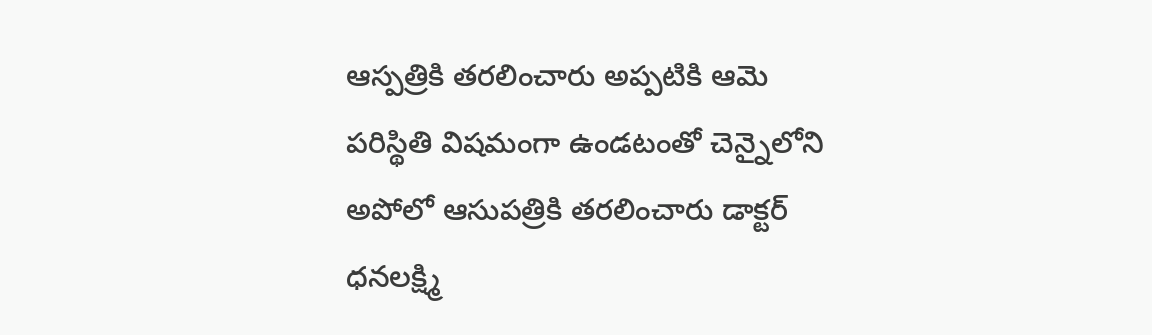ఆస్పత్రికి తరలించారు అప్పటికి ఆమె పరిస్థితి విషమంగా ఉండటంతో చెన్నైలోని అపోలో ఆసుపత్రికి తరలించారు డాక్టర్ ధనలక్ష్మి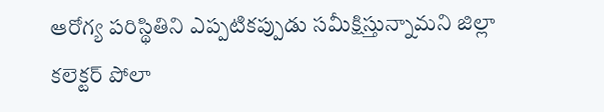ఆరోగ్య పరిస్థితిని ఎప్పటికప్పుడు సమీక్షిస్తున్నామని జిల్లా కలెక్టర్ పోలా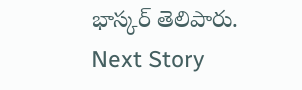భాస్కర్ తెలిపారు.
Next Story